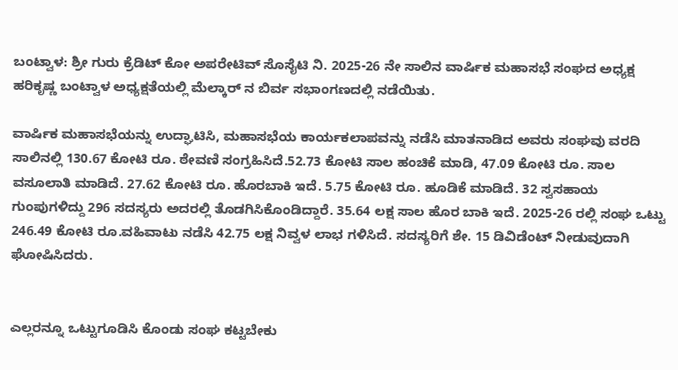ಬಂಟ್ವಾಳ: ಶ್ರೀ ಗುರು ಕ್ರೆಡಿಟ್ ಕೋ ಅಪರೇಟಿವ್ ಸೊಸೈಟಿ ನಿ. 2025-26 ನೇ ಸಾಲಿನ ವಾರ್ಷಿಕ ಮಹಾಸಭೆ ಸಂಘದ ಅಧ್ಯಕ್ಷ ಹರಿಕೃಷ್ಣ ಬಂಟ್ವಾಳ ಅಧ್ಯಕ್ಷತೆಯಲ್ಲಿ ಮೆಲ್ಕಾರ್ ನ ಬಿರ್ವ ಸಭಾಂಗಣದಲ್ಲಿ ನಡೆಯಿತು.

ವಾರ್ಷಿಕ ಮಹಾಸಭೆಯನ್ನು ಉದ್ಘಾಟಿಸಿ, ಮಹಾಸಭೆಯ ಕಾರ್ಯಕಲಾಪವನ್ನು ನಡೆಸಿ ಮಾತನಾಡಿದ ಅವರು ಸಂಘವು ವರದಿ ಸಾಲಿನಲ್ಲಿ 130.67 ಕೋಟಿ ರೂ. ಠೇವಣಿ ಸಂಗ್ರಹಿಸಿದೆ.52.73 ಕೋಟಿ ಸಾಲ ಹಂಚಿಕೆ ಮಾಡಿ, 47.09 ಕೋಟಿ ರೂ. ಸಾಲ ವಸೂಲಾತಿ ಮಾಡಿದೆ. 27.62 ಕೋಟಿ ರೂ. ಹೊರಬಾಕಿ ಇದೆ. 5.75 ಕೋಟಿ ರೂ. ಹೂಡಿಕೆ ಮಾಡಿದೆ. 32 ಸ್ವಸಹಾಯ ಗುಂಪುಗಳಿದ್ದು 296 ಸದಸ್ಯರು ಅದರಲ್ಲಿ ತೊಡಗಿಸಿಕೊಂಡಿದ್ದಾರೆ. 35.64 ಲಕ್ಷ ಸಾಲ ಹೊರ ಬಾಕಿ ಇದೆ. 2025-26 ರಲ್ಲಿ ಸಂಘ ಒಟ್ಟು 246.49 ಕೋಟಿ ರೂ.ವಹಿವಾಟು ನಡೆಸಿ 42.75 ಲಕ್ಷ ನಿವ್ವಳ ಲಾಭ ಗಳಿಸಿದೆ. ಸದಸ್ಯರಿಗೆ ಶೇ. 15 ಡಿವಿಡೆಂಟ್ ನೀಡುವುದಾಗಿ ಘೋಷಿಸಿದರು.


ಎಲ್ಲರನ್ನೂ ಒಟ್ಟುಗೂಡಿಸಿ ಕೊಂಡು ಸಂಘ ಕಟ್ಟಬೇಕು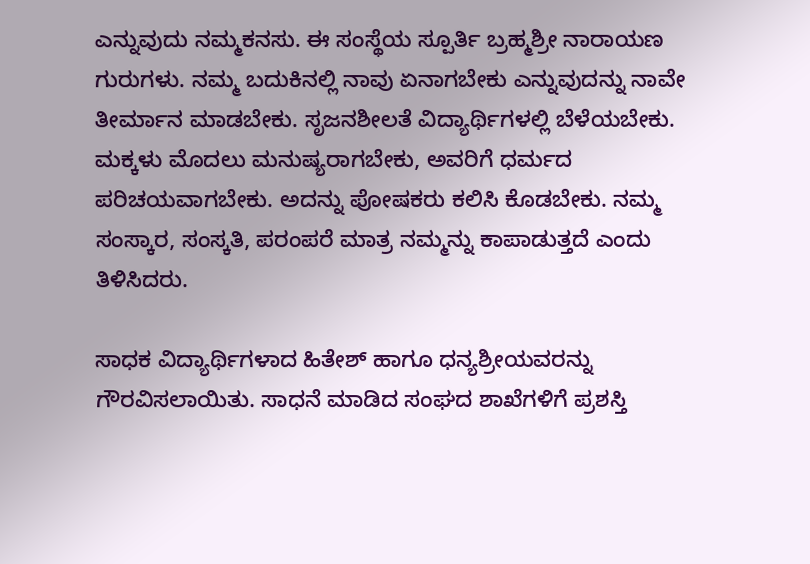ಎನ್ನುವುದು ನಮ್ಮಕನಸು. ಈ ಸಂಸ್ಥೆಯ ಸ್ಪೂರ್ತಿ ಬ್ರಹ್ಮಶ್ರೀ ನಾರಾಯಣ ಗುರುಗಳು. ನಮ್ಮ ಬದುಕಿನಲ್ಲಿ ನಾವು ಏನಾಗಬೇಕು ಎನ್ನುವುದನ್ನು ನಾವೇ ತೀರ್ಮಾನ ಮಾಡಬೇಕು. ಸೃಜನಶೀಲತೆ ವಿದ್ಯಾರ್ಥಿಗಳಲ್ಲಿ ಬೆಳೆಯಬೇಕು. ಮಕ್ಕಳು ಮೊದಲು ಮನುಷ್ಯರಾಗಬೇಕು, ಅವರಿಗೆ ಧರ್ಮದ ಪರಿಚಯವಾಗಬೇಕು. ಅದನ್ನು ಪೋಷಕರು ಕಲಿಸಿ ಕೊಡಬೇಕು. ನಮ್ಮ ಸಂಸ್ಕಾರ, ಸಂಸ್ಕತಿ, ಪರಂಪರೆ ಮಾತ್ರ ನಮ್ಮನ್ನು ಕಾಪಾಡುತ್ತದೆ ಎಂದು ತಿಳಿಸಿದರು.

ಸಾಧಕ ವಿದ್ಯಾರ್ಥಿಗಳಾದ ಹಿತೇಶ್ ಹಾಗೂ ಧನ್ಯಶ್ರೀಯವರನ್ನು ಗೌರವಿಸಲಾಯಿತು. ಸಾಧನೆ ಮಾಡಿದ ಸಂಘದ ಶಾಖೆಗಳಿಗೆ ಪ್ರಶಸ್ತಿ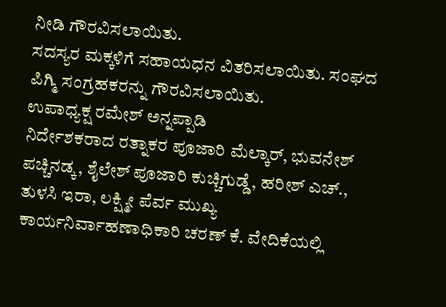ನೀಡಿ ಗೌರವಿಸಲಾಯಿತು.
ಸದಸ್ಯರ ಮಕ್ಕಳಿಗೆ ಸಹಾಯಧನ ವಿತರಿಸಲಾಯಿತು. ಸಂಘದ ಪಿಗ್ಮಿ ಸಂಗ್ರಹಕರನ್ನು ಗೌರವಿಸಲಾಯಿತು.
ಉಪಾಧ್ಯಕ್ಷ ರಮೇಶ್ ಅನ್ನಪ್ಪಾಡಿ
ನಿರ್ದೇಶಕರಾದ ರತ್ನಾಕರ ಪೂಜಾರಿ ಮೆಲ್ಕಾರ್, ಭುವನೇಶ್ ಪಚ್ಚಿನಡ್ಕ, ಶೈಲೇಶ್ ಪೂಜಾರಿ ಕುಚ್ಚಿಗುಡ್ಡೆ, ಹರೀಶ್ ಎಚ್., ತುಳಸಿ ಇರಾ, ಲಕ್ಷ್ಮೀ ಪೆರ್ವ ಮುಖ್ಯ ಕಾರ್ಯನಿರ್ವಾಹಣಾಧಿಕಾರಿ ಚರಣ್ ಕೆ. ವೇದಿಕೆಯಲ್ಲಿ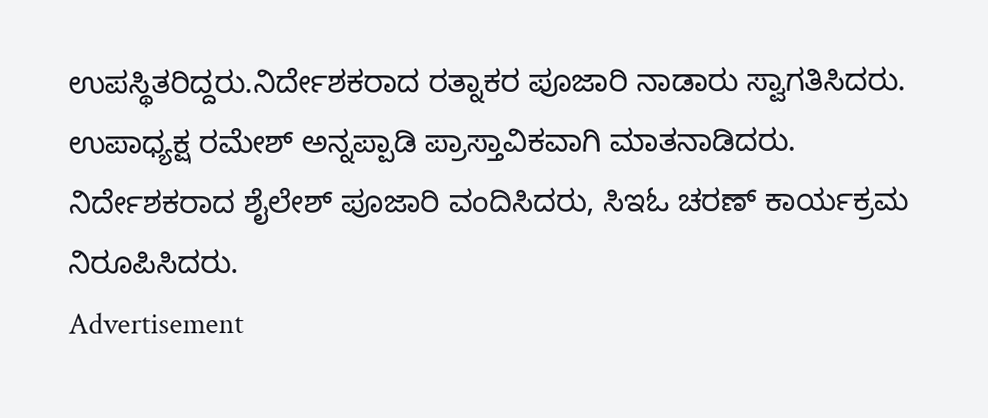ಉಪಸ್ಥಿತರಿದ್ದರು.ನಿರ್ದೇಶಕರಾದ ರತ್ನಾಕರ ಪೂಜಾರಿ ನಾಡಾರು ಸ್ವಾಗತಿಸಿದರು. ಉಪಾಧ್ಯಕ್ಷ ರಮೇಶ್ ಅನ್ನಪ್ಪಾಡಿ ಪ್ರಾಸ್ತಾವಿಕವಾಗಿ ಮಾತನಾಡಿದರು. ನಿರ್ದೇಶಕರಾದ ಶೈಲೇಶ್ ಪೂಜಾರಿ ವಂದಿಸಿದರು, ಸಿಇಓ ಚರಣ್ ಕಾರ್ಯಕ್ರಮ ನಿರೂಪಿಸಿದರು.
Advertisement